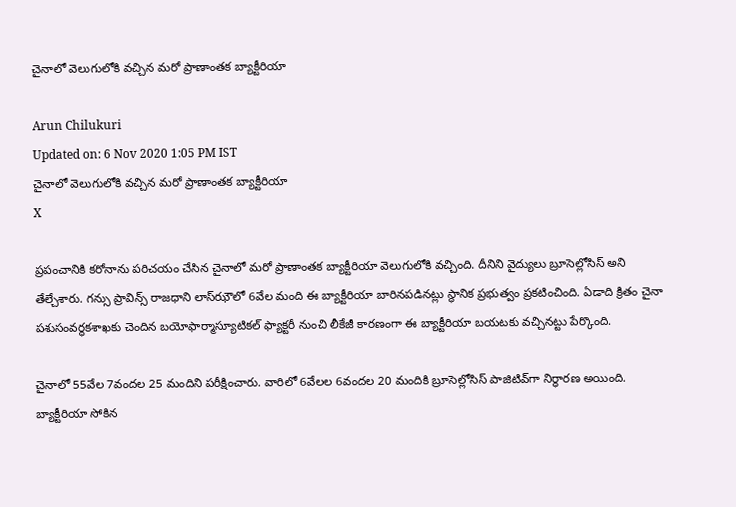చైనాలో వెలుగులోకి వచ్చిన మరో ప్రాణాంతక బ్యాక్టీరియా

Arun Chilukuri
Updated on: 6 Nov 2020 1:05 PM IST
చైనాలో వెలుగులోకి వచ్చిన మరో ప్రాణాంతక బ్యాక్టీరియా
X

ప్రపంచానికి కరోనాను పరిచయం చేసిన చైనాలో మరో ప్రాణాంతక బ్యాక్టీరియా వెలుగులోకి వచ్చింది. దీనిని వైద్యులు బ్రూసెల్లోసిస్ అని తేల్చేశారు. గన్సు ప్రావిన్స్ రాజధాని లాస్‌ఝౌలో 6వేల మంది ఈ బ్యాక్టీరియా బారినపడినట్లు స్థానిక ప్రభుత్వం ప్రకటించింది. ఏడాది క్రితం చైనా పశుసంవర్థకశాఖకు చెందిన బయోఫార్మాస్యూటికల్ ఫ్యాక్టరీ నుంచి లీకేజీ కారణంగా ఈ బ్యాక్టీరియా బయటకు వచ్చినట్టు పేర్కొంది.

చైనాలో 55వేల 7వందల 25 మందిని పరీక్షించారు. వారిలో 6వేలల 6వందల 20 మందికి బ్రూసెల్లోసిస్ పాజిటివ్‌గా నిర్ధారణ అయింది. బ్యాక్టీరియా సోకిన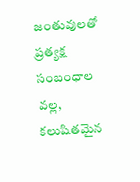జంతువులతో ప్రత్యక్ష సంబంధాల వల్ల, కలుషితమైన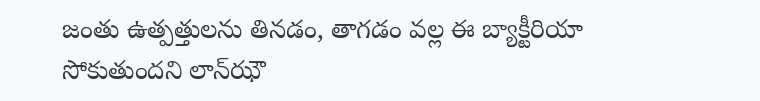జంతు ఉత్పత్తులను తినడం, తాగడం వల్ల ఈ బ్యాక్టీరియా సోకుతుందని లాన్‌ఝౌ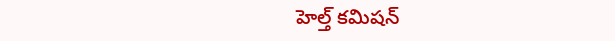హెల్త్ కమిషన్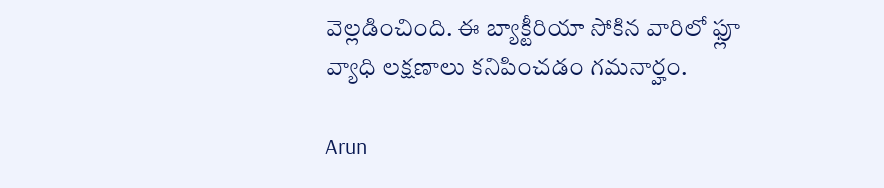వెల్లడించింది. ఈ బ్యాక్టీరియా సోకిన వారిలో ఫ్లూ వ్యాధి లక్షణాలు కనిపించడం గమనార్హం.

Arun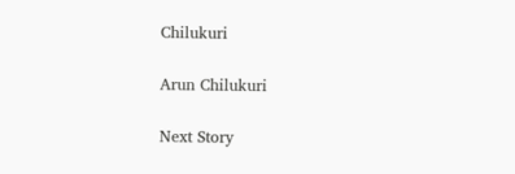Chilukuri

Arun Chilukuri

Next Story